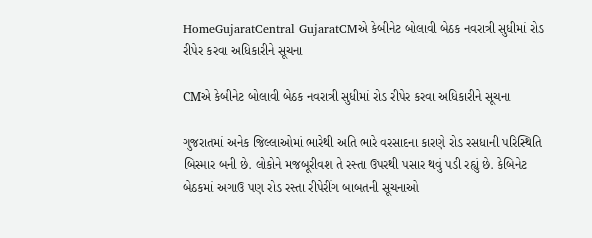HomeGujaratCentral GujaratCMએ કેબીનેટ બોલાવી બેઠક નવરાત્રી સુધીમાં રોડ રીપેર કરવા અધિકારીને સૂચના

CMએ કેબીનેટ બોલાવી બેઠક નવરાત્રી સુધીમાં રોડ રીપેર કરવા અધિકારીને સૂચના

ગુજરાતમાં અનેક જિલ્લાઓમાં ભારેથી અતિ ભારે વરસાદના કારણે રોડ રસધાની પરિસ્થિતિ બિસ્માર બની છે. લોકોને મજબૂરીવશ તે રસ્તા ઉપરથી પસાર થવું પડી રહ્યું છે. કેબિનેટ બેઠકમાં અગાઉ પણ રોડ રસ્તા રીપેરીંગ બાબતની સૂચનાઓ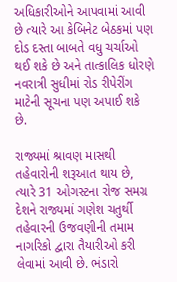અધિકારીઓને આપવામાં આવી છે ત્યારે આ કેબિનેટ બેઠકમાં પણ દોડ દસ્તા બાબતે વધુ ચર્ચાઓ થઈ શકે છે અને તાત્કાલિક ધોરણે નવરાત્રી સુધીમાં રોડ રીપેરીંગ માટેની સૂચના પણ અપાઈ શકે છે.

રાજ્યમાં શ્રાવણ માસથી તહેવારોની શરૂઆત થાય છે, ત્યારે 31 ઓગસ્ટના રોજ સમગ્ર દેશને રાજ્યમાં ગણેશ ચતુર્થી તહેવારની ઉજવણીની તમામ નાગરિકો દ્વારા તૈયારીઓ કરી લેવામાં આવી છે. ભંડારો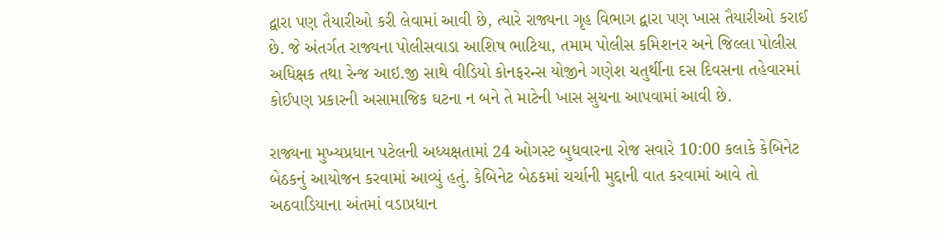દ્વારા પણ તૈયારીઓ કરી લેવામાં આવી છે, ત્યારે રાજ્યના ગૃહ વિભાગ દ્વારા પણ ખાસ તૈયારીઓ કરાઈ છે. જે અંતર્ગત રાજ્યના પોલીસવાડા આશિષ ભાટિયા, તમામ પોલીસ કમિશનર અને જિલ્લા પોલીસ અધિક્ષક તથા રેન્જ આઇ.જી સાથે વીડિયો કોનફરન્સ યોજીને ગણેશ ચતુર્થીના દસ દિવસના તહેવારમાં કોઈપણ પ્રકારની અસામાજિક ઘટના ન બને તે માટેની ખાસ સુચના આપવામાં આવી છે.

રાજ્યના મુખ્યપ્રધાન પટેલની અધ્યક્ષતામાં 24 ઓગસ્ટ બુધવારના રોજ સવારે 10:00 કલાકે કેબિનેટ બેઠકનું આયોજન કરવામાં આવ્યું હતું. કેબિનેટ બેઠકમાં ચર્ચાની મુદ્દાની વાત કરવામાં આવે તો અઠવાડિયાના અંતમાં વડાપ્રધાન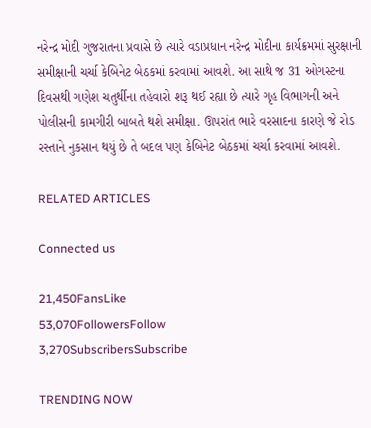નરેન્દ્ર મોદી ગુજરાતના પ્રવાસે છે ત્યારે વડાપ્રધાન નરેન્દ્ર મોદીના કાર્યક્રમમાં સુરક્ષાની સમીક્ષાની ચર્ચા કેબિનેટ બેઠકમાં કરવામાં આવશે. આ સાથે જ 31 ઓગસ્ટના દિવસથી ગણેશ ચતુર્થીના તહેવારો શરૂ થઈ રહ્યા છે ત્યારે ગૃહ વિભાગની અને પોલીસની કામગીરી બાબતે થશે સમીક્ષા. ઊપરાંત ભારે વરસાદના કારણે જે રોડ રસ્તાને નુકસાન થયું છે તે બદલ પણ કેબિનેટ બેઠકમાં ચર્ચા કરવામાં આવશે.

RELATED ARTICLES

Connected us

21,450FansLike
53,070FollowersFollow
3,270SubscribersSubscribe

TRENDING NOW